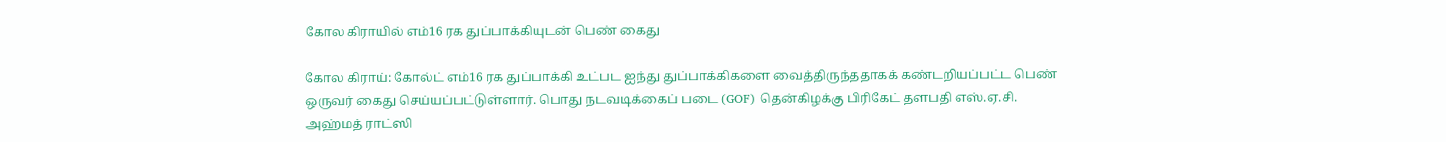கோல கிராயில் எம்16 ரக துப்பாக்கியுடன் பெண் கைது

கோல கிராய்: கோல்ட் எம்16 ரக துப்பாக்கி உட்பட ஐந்து துப்பாக்கிகளை வைத்திருந்ததாகக் கண்டறியப்பட்ட பெண் ஒருவர் கைது செய்யப்பட்டுள்ளார். பொது நடவடிக்கைப் படை (GOF) தென்கிழக்கு பிரிகேட் தளபதி எஸ்.ஏ.சி. அஹ்மத் ராட்ஸி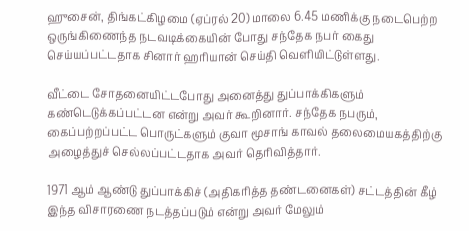ஹுசைன், திங்கட்கிழமை (ஏப்ரல் 20) மாலை 6.45 மணிக்கு நடைபெற்ற ஒருங்கிணைந்த நடவடிக்கையின் போது சந்தேக நபர் கைது செய்யப்பட்டதாக சினார் ஹரியான் செய்தி வெளியிட்டுள்ளது.

வீட்டை சோதனையிட்டபோது அனைத்து துப்பாக்கிகளும் கண்டெடுக்கப்பட்டன என்று அவர் கூறினார். சந்தேக நபரும், கைப்பற்றப்பட்ட பொருட்களும் குவா மூசாங் காவல் தலைமையகத்திற்கு அழைத்துச் செல்லப்பட்டதாக அவர் தெரிவித்தார்.

1971 ஆம் ஆண்டு துப்பாக்கிச் (அதிகரித்த தண்டனைகள்) சட்டத்தின் கீழ் இந்த விசாரணை நடத்தப்படும் என்று அவர் மேலும்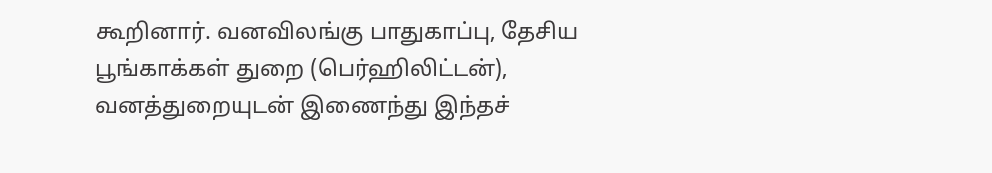கூறினார். வனவிலங்கு பாதுகாப்பு, தேசிய பூங்காக்கள் துறை (பெர்ஹிலிட்டன்), வனத்துறையுடன் இணைந்து இந்தச்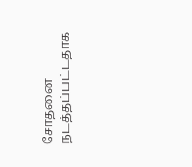சோதனை நடத்தப்பட்டதாக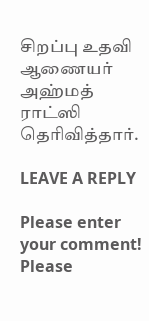சிறப்பு உதவி ஆணையர் அஹ்மத் ராட்ஸி தெரிவித்தார்.

LEAVE A REPLY

Please enter your comment!
Please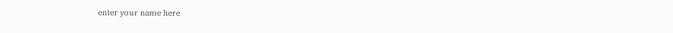enter your name here